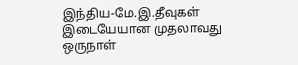இந்திய-மே.இ.தீவுகள் இடையேயான முதலாவது ஒருநாள்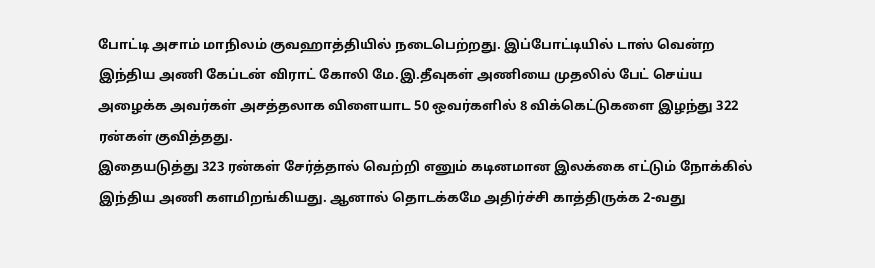போட்டி அசாம் மாநிலம் குவஹாத்தியில் நடைபெற்றது. இப்போட்டியில் டாஸ் வென்ற இந்திய அணி கேப்டன் விராட் கோலி மே.இ.தீவுகள் அணியை முதலில் பேட் செய்ய அழைக்க அவர்கள் அசத்தலாக விளையாட 50 ஒவர்களில் 8 விக்கெட்டுகளை இழந்து 322 ரன்கள் குவித்தது.
இதையடுத்து 323 ரன்கள் சேர்த்தால் வெற்றி எனும் கடினமான இலக்கை எட்டும் நோக்கில் இந்திய அணி களமிறங்கியது. ஆனால் தொடக்கமே அதிர்ச்சி காத்திருக்க 2-வது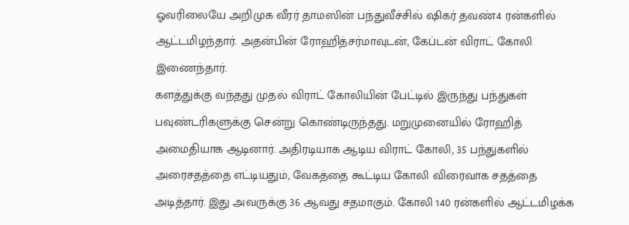ஓவரிலையே அறிமுக வீரர் தாமஸின் பந்துவீச்சில் ஷிகர் தவண்4 ரன்களில் ஆட்டமிழந்தார். அதன்பின் ரோஹித்சர்மாவுடன், கேப்டன் விராட் கோலி இணைந்தார்.
களத்துக்கு வந்தது முதல் விராட் கோலியின் பேட்டில் இருந்து பந்துகள் பவுண்டரிகளுக்கு சென்று கொண்டிருந்தது. மறுமுனையில் ரோஹித் அமைதியாக ஆடினார். அதிரடியாக ஆடிய விராட் கோலி, 35 பந்துகளில் அரைசதத்தை எட்டியதும், வேகத்தை கூட்டிய கோலி விரைவாக சதத்தை அடித்தார். இது அவருக்கு 36 ஆவது சதமாகும். கோலி 140 ரன்களில் ஆட்டமிழக்க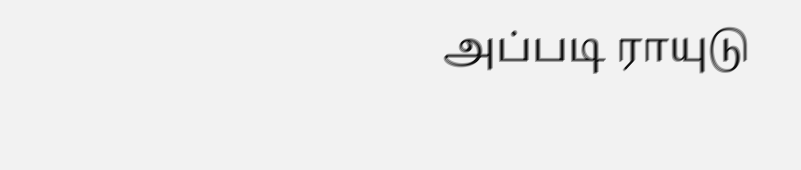அப்படி ராயுடு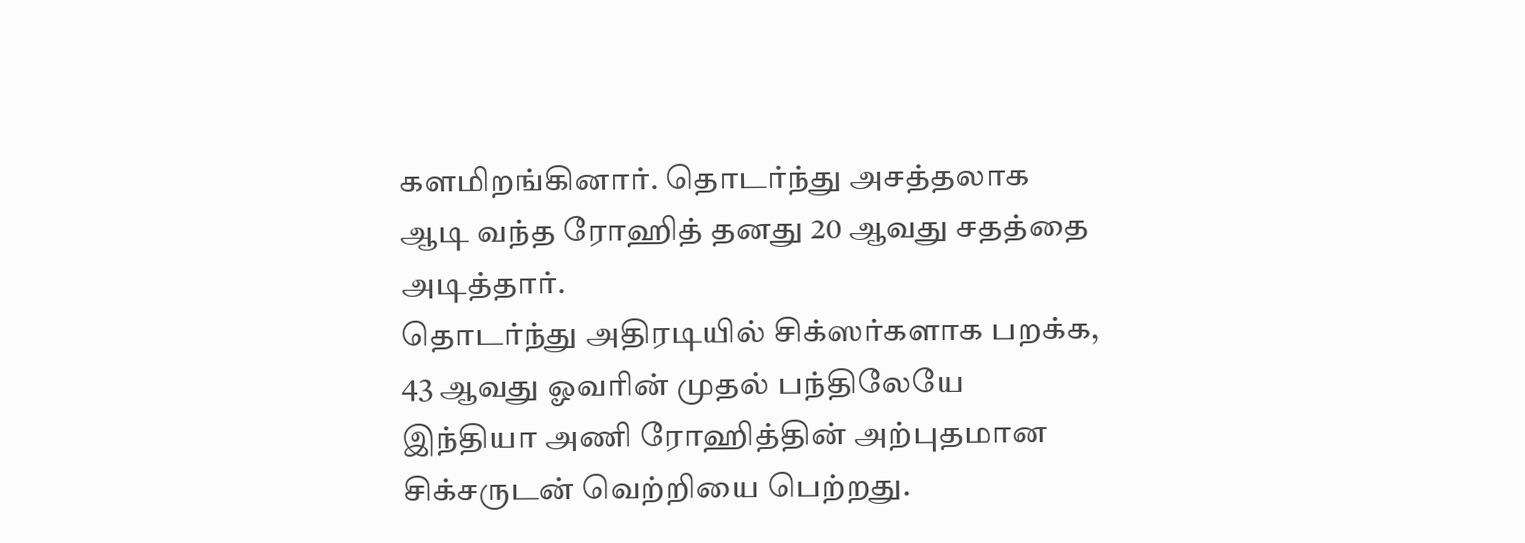களமிறங்கினார். தொடர்ந்து அசத்தலாக ஆடி வந்த ரோஹித் தனது 20 ஆவது சதத்தை அடித்தார்.
தொடர்ந்து அதிரடியில் சிக்ஸர்களாக பறக்க, 43 ஆவது ஓவரின் முதல் பந்திலேயே இந்தியா அணி ரோஹித்தின் அற்புதமான சிக்சருடன் வெற்றியை பெற்றது.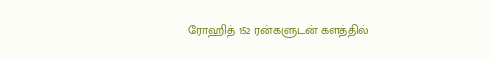ரோஹித் 152 ரன்களுடன் களத்தில்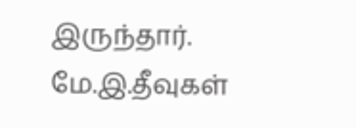இருந்தார். மே.இ.தீவுகள்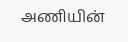அணியின்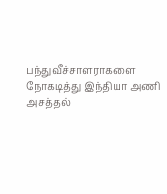பந்துவீச்சாளராகளை நோகடித்து இந்தியா அணி அசத்தல்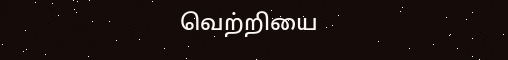வெற்றியை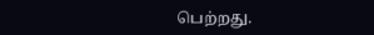பெற்றது.